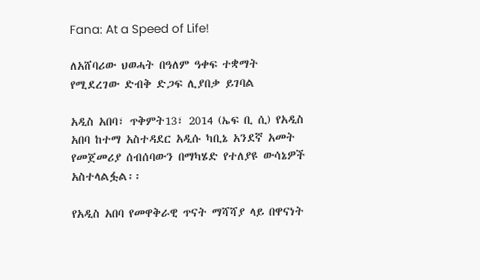Fana: At a Speed of Life!

ለአሸባሪው ህወሓት በዓለም ዓቀፍ ተቋማት የሚደረገው ድብቅ ድጋፍ ሊያበቃ ይገባል

አዲስ አበባ፣ ጥቅምት13፣ 2014 (ኤፍ ቢ ሲ) የአዲስ አበባ ከተማ አስተዳደር አዲሱ ካቢኔ አንደኛ አመት የመጀመሪያ ሰብሰባውን በማካሄድ የተለያዩ ውሳኔዎች አስተላልፏል፡፡

የአዲስ አበባ የመዋቅራዊ ጥናት ማሻሻያ ላይ በዋናነት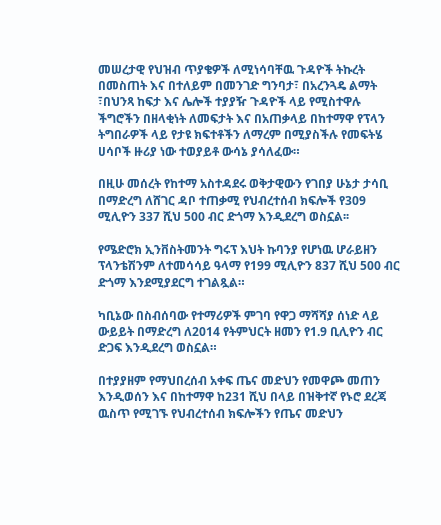መሠረታዊ የህዝብ ጥያቄዎች ለሚነሳባቸዉ ጉዳዮች ትኩረት በመስጠት እና በተለይም በመንገድ ግንባታ፣ በአረንጓዴ ልማት ፣በህንጻ ከፍታ እና ሌሎች ተያያዥ ጉዳዮች ላይ የሚስተዋሉ ችግሮችን በዘላቂነት ለመፍታት እና በአጠቃላይ በከተማዋ የፕላን ትግበራዎች ላይ የታዩ ክፍተቶችን ለማረም በሚያስችሉ የመፍትሄ ሀሳቦች ዙሪያ ነው ተወያይቶ ውሳኔ ያሳለፈው።

በዚሁ መሰረት የከተማ አስተዳደሩ ወቅታዊውን የገበያ ሁኔታ ታሳቢ በማድረግ ለሸገር ዳቦ ተጠቃሚ የህብረተሰብ ክፍሎች የ309 ሚሊዮን 337 ሺህ 500 ብር ድጎማ እንዲደረግ ወስኗል፡፡

የሜድሮክ ኢንቨስትመንት ግሩፕ እህት ኩባንያ የሆነዉ ሆራይዘን ፕላንቴሽንም ለተመሳሳይ ዓላማ የ199 ሚሊዮን 837 ሺህ 500 ብር ድጎማ እንደሚያደርግ ተገልጿል።

ካቢኔው በስብሰባው የተማሪዎች ምገባ የዋጋ ማሻሻያ ሰነድ ላይ ውይይት በማድረግ ለ2014 የትምህርት ዘመን የ1.9 ቢሊዮን ብር ድጋፍ እንዲደረግ ወስኗል።

በተያያዘም የማህበረሰብ አቀፍ ጤና መድህን የመዋጮ መጠን እንዲወሰን እና በከተማዋ ከ231 ሺህ በላይ በዝቅተኛ የኑሮ ደረጃ ዉስጥ የሚገኙ የህብረተሰብ ክፍሎችን የጤና መድህን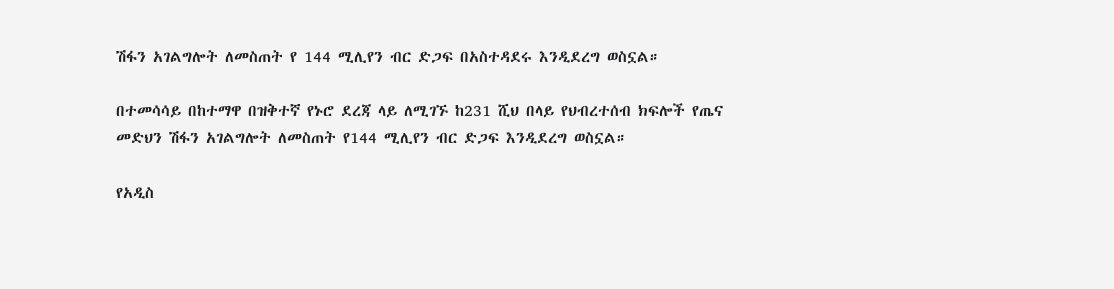ሽፋን አገልግሎት ለመስጠት የ 144 ሚሊየን ብር ድጋፍ በአስተዳደሩ እንዲደረግ ወስኗል።

በተመሳሳይ በከተማዋ በዝቅተኛ የኑሮ ደረጃ ላይ ለሚገኙ ከ231 ሺህ በላይ የህብረተሰብ ክፍሎች የጤና መድህን ሽፋን አገልግሎት ለመስጠት የ144 ሚሊየን ብር ድጋፍ እንዲደረግ ወስኗል።

የአዲስ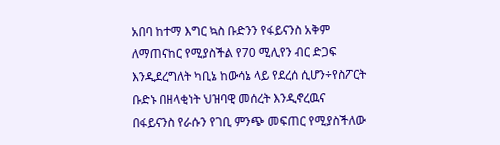አበባ ከተማ እግር ኳስ ቡድንን የፋይናንስ አቅም ለማጠናከር የሚያስችል የ70 ሚሊየን ብር ድጋፍ እንዲደረግለት ካቢኔ ከውሳኔ ላይ የደረሰ ሲሆን÷የስፖርት ቡድኑ በዘላቂነት ህዝባዊ መሰረት እንዲኖረዉና በፋይናንስ የራሱን የገቢ ምንጭ መፍጠር የሚያስችለው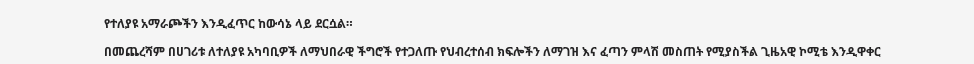የተለያዩ አማራጮችን እንዲፈጥር ከውሳኔ ላይ ደርሷል።

በመጨረሻም በሀገሪቱ ለተለያዩ አካባቢዎች ለማህበራዊ ችግሮች የተጋለጡ የህብረተሰብ ክፍሎችን ለማገዝ እና ፈጣን ምላሽ መስጠት የሚያስችል ጊዜአዊ ኮሚቴ እንዲዋቀር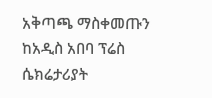አቅጣጫ ማስቀመጡን ከአዲስ አበባ ፕሬስ ሴክሬታሪያት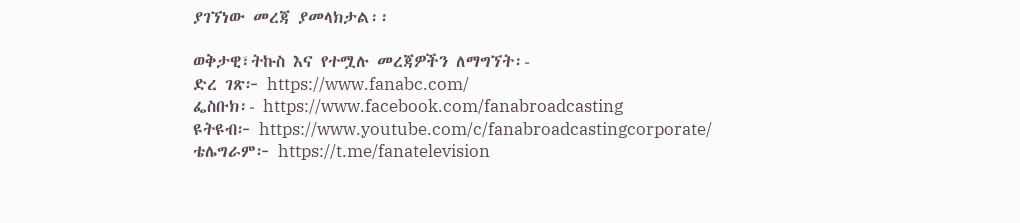ያገኘነው መረጃ ያመላክታል፡፡

ወቅታዊ፣ትኩስ እና የተሟሉ መረጃዎችን ለማግኘት፡-
ድረ ገጽ፦ https://www.fanabc.com/
ፌስቡክ፡- https://www.facebook.com/fanabroadcasting
ዩትዩብ፦ https://www.youtube.com/c/fanabroadcastingcorporate/
ቴሌግራም፦ https://t.me/fanatelevision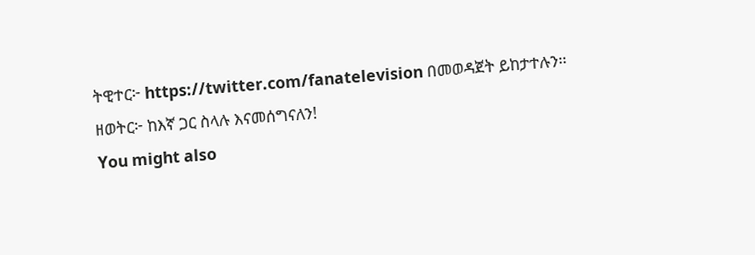ትዊተር፦ https://twitter.com/fanatelevision በመወዳጀት ይከታተሉን፡፡
ዘወትር፦ ከእኛ ጋር ስላሉ እናመሰግናለን!
You might also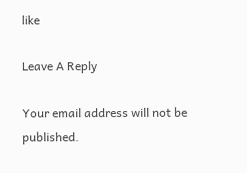like

Leave A Reply

Your email address will not be published.